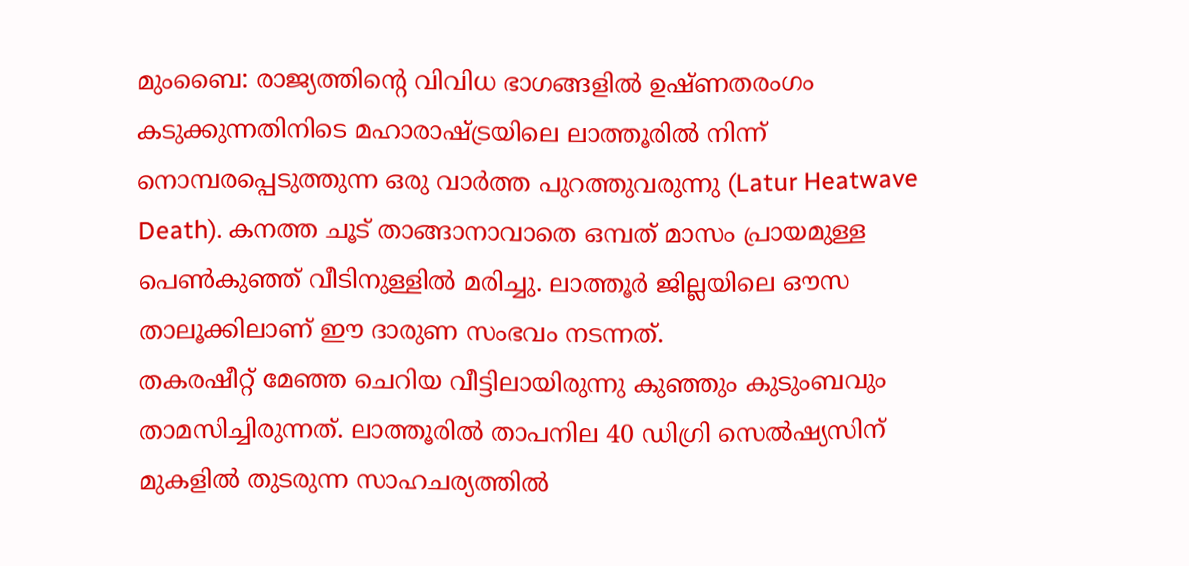മുംബൈ: രാജ്യത്തിന്റെ വിവിധ ഭാഗങ്ങളിൽ ഉഷ്ണതരംഗം കടുക്കുന്നതിനിടെ മഹാരാഷ്ട്രയിലെ ലാത്തൂരിൽ നിന്ന് നൊമ്പരപ്പെടുത്തുന്ന ഒരു വാർത്ത പുറത്തുവരുന്നു (Latur Heatwave Death). കനത്ത ചൂട് താങ്ങാനാവാതെ ഒമ്പത് മാസം പ്രായമുള്ള പെൺകുഞ്ഞ് വീടിനുള്ളിൽ മരിച്ചു. ലാത്തൂർ ജില്ലയിലെ ഔസ താലൂക്കിലാണ് ഈ ദാരുണ സംഭവം നടന്നത്.
തകരഷീറ്റ് മേഞ്ഞ ചെറിയ വീട്ടിലായിരുന്നു കുഞ്ഞും കുടുംബവും താമസിച്ചിരുന്നത്. ലാത്തൂരിൽ താപനില 40 ഡിഗ്രി സെൽഷ്യസിന് മുകളിൽ തുടരുന്ന സാഹചര്യത്തിൽ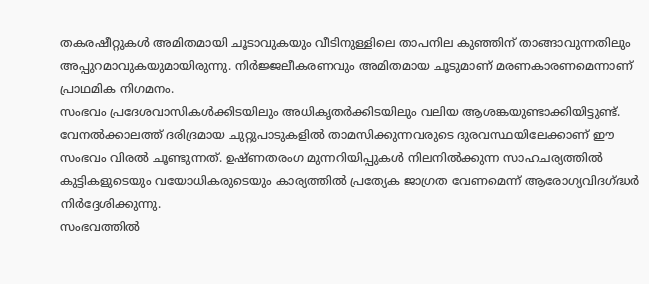തകരഷീറ്റുകൾ അമിതമായി ചൂടാവുകയും വീടിനുള്ളിലെ താപനില കുഞ്ഞിന് താങ്ങാവുന്നതിലും അപ്പുറമാവുകയുമായിരുന്നു. നിർജ്ജലീകരണവും അമിതമായ ചൂടുമാണ് മരണകാരണമെന്നാണ് പ്രാഥമിക നിഗമനം.
സംഭവം പ്രദേശവാസികൾക്കിടയിലും അധികൃതർക്കിടയിലും വലിയ ആശങ്കയുണ്ടാക്കിയിട്ടുണ്ട്. വേനൽക്കാലത്ത് ദരിദ്രമായ ചുറ്റുപാടുകളിൽ താമസിക്കുന്നവരുടെ ദുരവസ്ഥയിലേക്കാണ് ഈ സംഭവം വിരൽ ചൂണ്ടുന്നത്. ഉഷ്ണതരംഗ മുന്നറിയിപ്പുകൾ നിലനിൽക്കുന്ന സാഹചര്യത്തിൽ കുട്ടികളുടെയും വയോധികരുടെയും കാര്യത്തിൽ പ്രത്യേക ജാഗ്രത വേണമെന്ന് ആരോഗ്യവിദഗ്ദ്ധർ നിർദ്ദേശിക്കുന്നു.
സംഭവത്തിൽ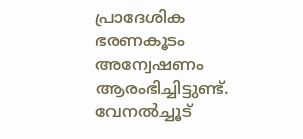പ്രാദേശിക ഭരണകൂടം അന്വേഷണം ആരംഭിച്ചിട്ടുണ്ട്. വേനൽച്ചൂട്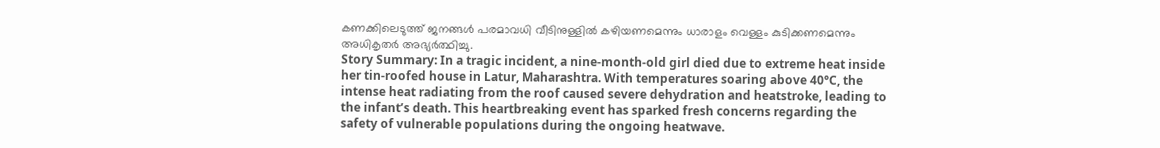കണക്കിലെടുത്ത് ജനങ്ങൾ പരമാവധി വീടിനുള്ളിൽ കഴിയണമെന്നും ധാരാളം വെള്ളം കുടിക്കണമെന്നും അധികൃതർ അഭ്യർത്ഥിച്ചു.
Story Summary: In a tragic incident, a nine-month-old girl died due to extreme heat inside her tin-roofed house in Latur, Maharashtra. With temperatures soaring above 40°C, the intense heat radiating from the roof caused severe dehydration and heatstroke, leading to the infant’s death. This heartbreaking event has sparked fresh concerns regarding the safety of vulnerable populations during the ongoing heatwave.